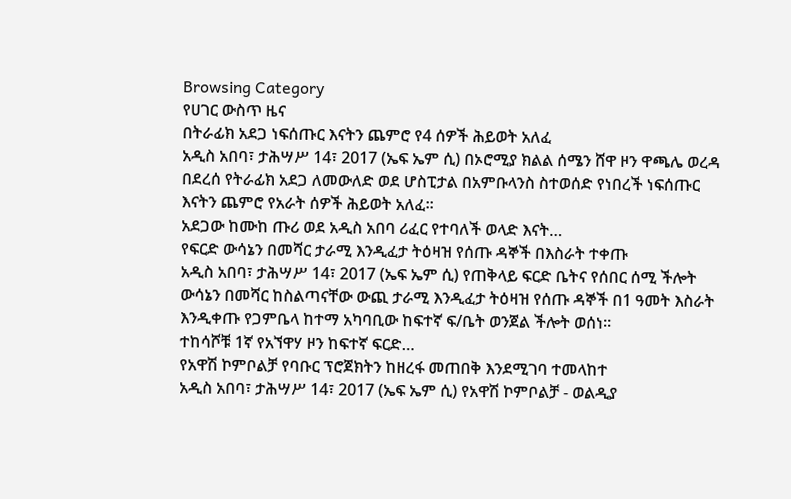Browsing Category
የሀገር ውስጥ ዜና
በትራፊክ አደጋ ነፍሰጡር እናትን ጨምሮ የ4 ሰዎች ሕይወት አለፈ
አዲስ አበባ፣ ታሕሣሥ 14፣ 2017 (ኤፍ ኤም ሲ) በኦሮሚያ ክልል ሰሜን ሸዋ ዞን ዋጫሌ ወረዳ በደረሰ የትራፊክ አደጋ ለመውለድ ወደ ሆስፒታል በአምቡላንስ ስተወሰድ የነበረች ነፍሰጡር እናትን ጨምሮ የአራት ሰዎች ሕይወት አለፈ፡፡
አደጋው ከሙከ ጡሪ ወደ አዲስ አበባ ሪፈር የተባለች ወላድ እናት…
የፍርድ ውሳኔን በመሻር ታራሚ እንዲፈታ ትዕዛዝ የሰጡ ዳኞች በእስራት ተቀጡ
አዲስ አበባ፣ ታሕሣሥ 14፣ 2017 (ኤፍ ኤም ሲ) የጠቅላይ ፍርድ ቤትና የሰበር ሰሚ ችሎት ውሳኔን በመሻር ከስልጣናቸው ውጪ ታራሚ እንዲፈታ ትዕዛዝ የሰጡ ዳኞች በ1 ዓመት እስራት እንዲቀጡ የጋምቤላ ከተማ አካባቢው ከፍተኛ ፍ/ቤት ወንጀል ችሎት ወሰነ።
ተከሳሾቹ 1ኛ የአኘዋሃ ዞን ከፍተኛ ፍርድ…
የአዋሽ ኮምቦልቻ የባቡር ፕሮጀክትን ከዘረፋ መጠበቅ እንደሚገባ ተመላከተ
አዲስ አበባ፣ ታሕሣሥ 14፣ 2017 (ኤፍ ኤም ሲ) የአዋሽ ኮምቦልቻ - ወልዲያ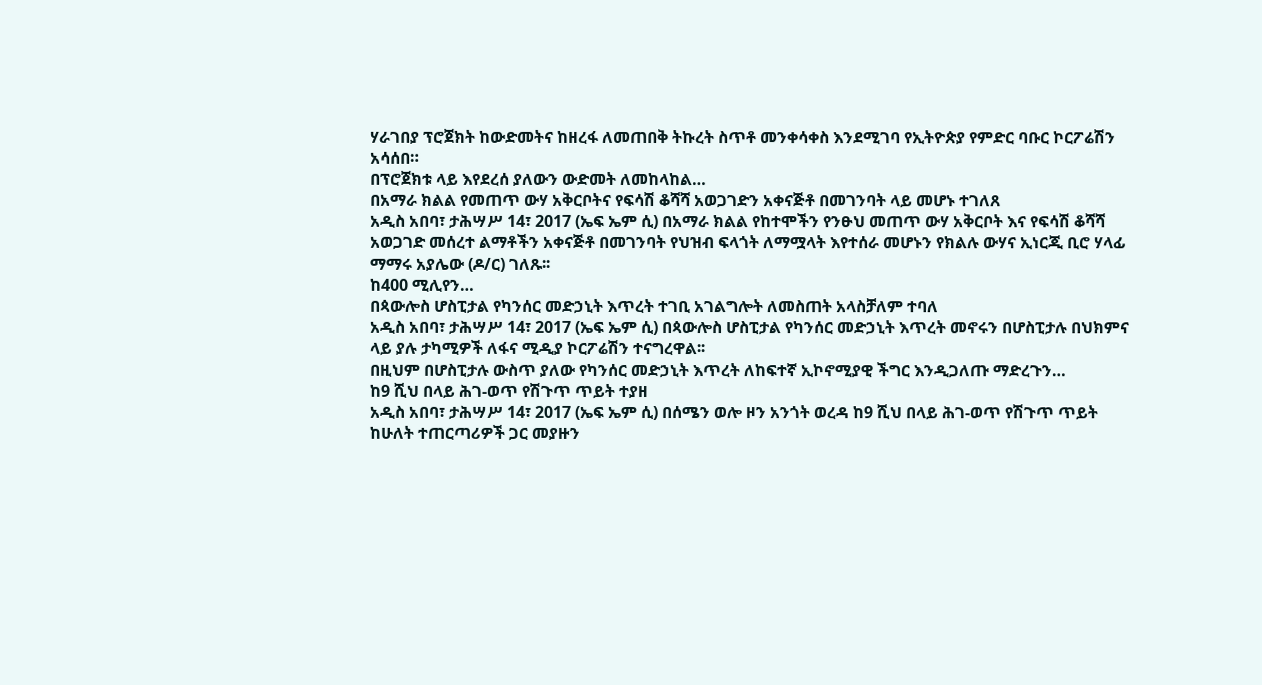ሃራገበያ ፕሮጀክት ከውድመትና ከዘረፋ ለመጠበቅ ትኩረት ስጥቶ መንቀሳቀስ እንደሚገባ የኢትዮጵያ የምድር ባቡር ኮርፖሬሽን አሳሰበ።
በፕሮጀክቱ ላይ እየደረሰ ያለውን ውድመት ለመከላከል…
በአማራ ክልል የመጠጥ ውሃ አቅርቦትና የፍሳሽ ቆሻሻ አወጋገድን አቀናጅቶ በመገንባት ላይ መሆኑ ተገለጸ
አዲስ አበባ፣ ታሕሣሥ 14፣ 2017 (ኤፍ ኤም ሲ) በአማራ ክልል የከተሞችን የንፁህ መጠጥ ውሃ አቅርቦት እና የፍሳሽ ቆሻሻ አወጋገድ መሰረተ ልማቶችን አቀናጅቶ በመገንባት የህዝብ ፍላጎት ለማሟላት እየተሰራ መሆኑን የክልሉ ውሃና ኢነርጂ ቢሮ ሃላፊ ማማሩ አያሌው (ዶ/ር) ገለጹ፡፡
ከ400 ሚሊየን…
በጳውሎስ ሆስፒታል የካንሰር መድኃኒት እጥረት ተገቢ አገልግሎት ለመስጠት አላስቻለም ተባለ
አዲስ አበባ፣ ታሕሣሥ 14፣ 2017 (ኤፍ ኤም ሲ) በጳውሎስ ሆስፒታል የካንሰር መድኃኒት እጥረት መኖሩን በሆስፒታሉ በህክምና ላይ ያሉ ታካሚዎች ለፋና ሚዲያ ኮርፖሬሽን ተናግረዋል፡፡
በዚህም በሆስፒታሉ ውስጥ ያለው የካንሰር መድኃኒት እጥረት ለከፍተኛ ኢኮኖሚያዊ ችግር እንዲጋለጡ ማድረጉን…
ከ9 ሺህ በላይ ሕገ-ወጥ የሽጉጥ ጥይት ተያዘ
አዲስ አበባ፣ ታሕሣሥ 14፣ 2017 (ኤፍ ኤም ሲ) በሰሜን ወሎ ዞን አንጎት ወረዳ ከ9 ሺህ በላይ ሕገ-ወጥ የሽጉጥ ጥይት ከሁለት ተጠርጣሪዎች ጋር መያዙን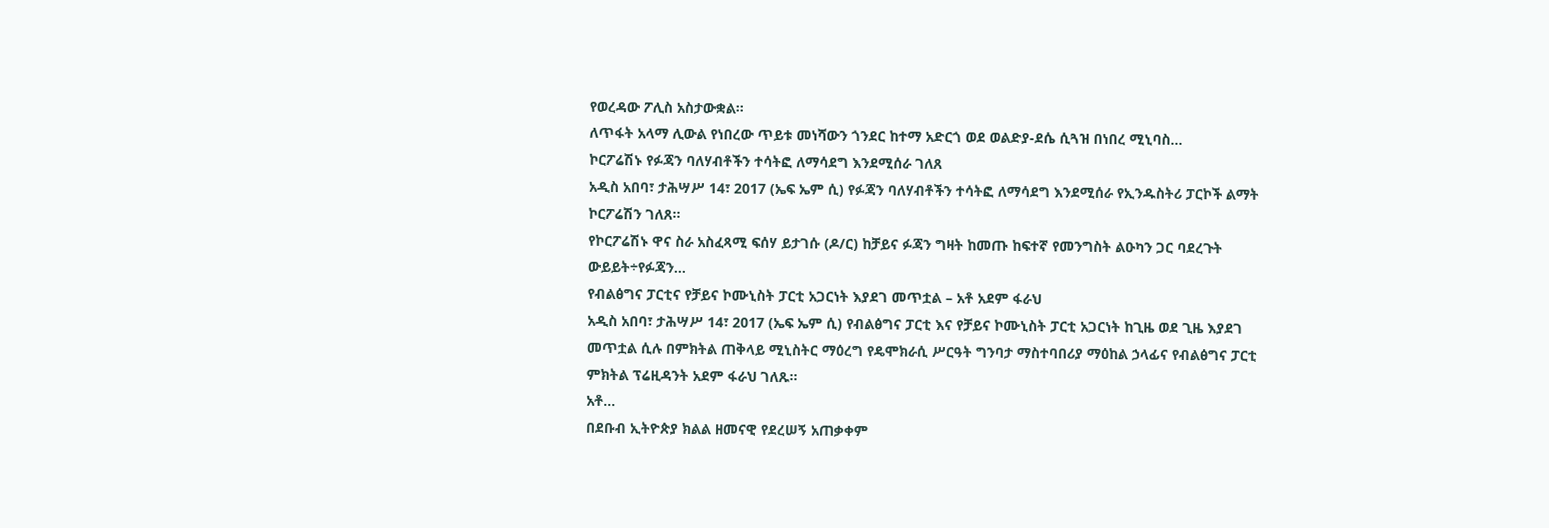የወረዳው ፖሊስ አስታውቋል፡፡
ለጥፋት አላማ ሊውል የነበረው ጥይቱ መነሻውን ጎንደር ከተማ አድርጎ ወደ ወልድያ-ደሴ ሲጓዝ በነበረ ሚኒባስ…
ኮርፖሬሽኑ የፉጃን ባለሃብቶችን ተሳትፎ ለማሳደግ እንደሚሰራ ገለጸ
አዲስ አበባ፣ ታሕሣሥ 14፣ 2017 (ኤፍ ኤም ሲ) የፉጃን ባለሃብቶችን ተሳትፎ ለማሳደግ እንደሚሰራ የኢንዱስትሪ ፓርኮች ልማት ኮርፖሬሽን ገለጸ፡፡
የኮርፖሬሽኑ ዋና ስራ አስፈጻሚ ፍሰሃ ይታገሱ (ዶ/ር) ከቻይና ፉጃን ግዛት ከመጡ ከፍተኛ የመንግስት ልዑካን ጋር ባደረጉት ውይይት÷የፉጃን…
የብልፅግና ፓርቲና የቻይና ኮሙኒስት ፓርቲ አጋርነት እያደገ መጥቷል – አቶ አደም ፋራህ
አዲስ አበባ፣ ታሕሣሥ 14፣ 2017 (ኤፍ ኤም ሲ) የብልፅግና ፓርቲ እና የቻይና ኮሙኒስት ፓርቲ አጋርነት ከጊዜ ወደ ጊዜ እያደገ መጥቷል ሲሉ በምክትል ጠቅላይ ሚኒስትር ማዕረግ የዴሞክራሲ ሥርዓት ግንባታ ማስተባበሪያ ማዕከል ኃላፊና የብልፅግና ፓርቲ ምክትል ፕሬዚዳንት አደም ፋራህ ገለጹ።
አቶ…
በደቡብ ኢትዮጵያ ክልል ዘመናዊ የደረሠኝ አጠቃቀም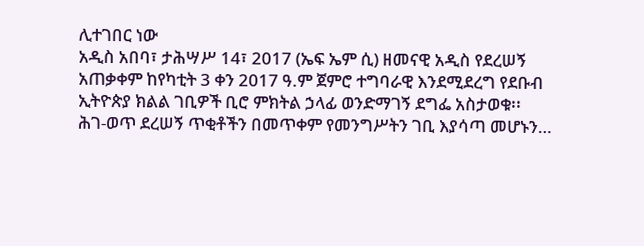ሊተገበር ነው
አዲስ አበባ፣ ታሕሣሥ 14፣ 2017 (ኤፍ ኤም ሲ) ዘመናዊ አዲስ የደረሠኝ አጠቃቀም ከየካቲት 3 ቀን 2017 ዓ.ም ጀምሮ ተግባራዊ እንደሚደረግ የደቡብ ኢትዮጵያ ክልል ገቢዎች ቢሮ ምክትል ኃላፊ ወንድማገኝ ደግፌ አስታወቁ፡፡
ሕገ-ወጥ ደረሠኝ ጥቂቶችን በመጥቀም የመንግሥትን ገቢ እያሳጣ መሆኑን…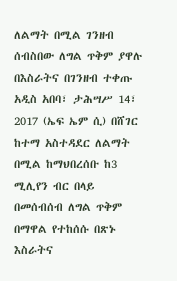ለልማት በሚል ገንዘብ ሰብስበው ለግል ጥቅም ያዋሉ በእስራትና በገንዘብ ተቀጡ
አዲስ አበባ፣ ታሕሣሥ 14፣ 2017 (ኤፍ ኤም ሲ) በሸገር ከተማ አስተዳደር ለልማት በሚል ከማህበረሰቡ ከ3 ሚሊየን ብር በላይ በመሰብሰብ ለግል ጥቅም በማዋል የተከሰሱ በጽኑ እስራትና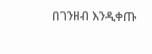በገንዘብ እንዲቀጡ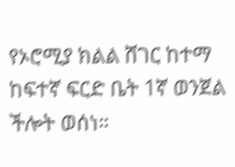የኦሮሚያ ክልል ሸገር ከተማ ከፍተኛ ፍርድ ቤት 1ኛ ወንጀል ችሎት ወሰነ።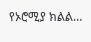የኦሮሚያ ክልል…